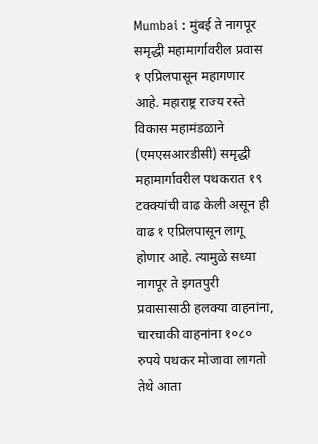Mumbai : मुंबई ते नागपूर समृद्धी महामार्गावरील प्रवास १ एप्रिलपासून महागणार आहे. महाराष्ट्र राज्य रस्ते विकास महामंडळाने (एमएसआरडीसी) समृद्धी महामार्गावरील पथकरात १९ टक्क्यांची वाढ केली असून ही वाढ १ एप्रिलपासून लागू होणार आहे. त्यामुळे सध्या नागपूर ते इगतपुरी प्रवासासाठी हलक्या वाहनांना, चारचाकी वाहनांना १०८० रुपये पथकर मोजावा लागतो तेथे आता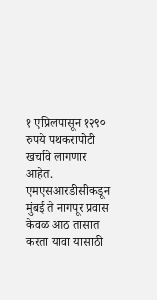१ एप्रिलपासून १२९० रुपये पथकरापोटी खर्चावे लागणार आहेत.
एमएसआरडीसीकडून मुंबई ते नागपूर प्रवास केवळ आठ तासात करता यावा यासाठी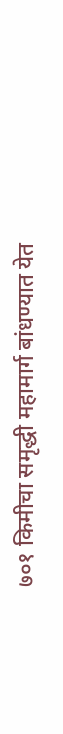७०१ किमीचा समृद्धी महामार्ग बांधण्यात येत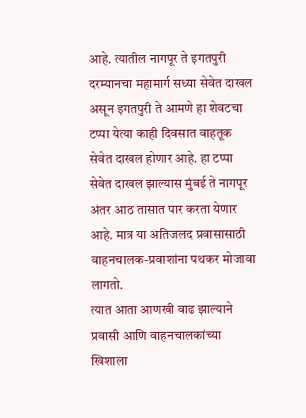आहे. त्यातील नागपूर ते इगतपुरी दरम्यानचा महामार्ग सध्या सेवेत दाखल असून इगतपुरी ते आमणे हा शेवटचा टप्पा येत्या काही दिवसात वाहतूक सेवेत दाखल होणार आहे. हा टप्पा सेवेत दाखल झाल्यास मुंबई ते नागपूर अंतर आठ तासात पार करता येणार आहे. मात्र या अतिजलद प्रवासासाठी वाहनचालक-प्रवाशांना पथकर मोजावा लागतो.
त्यात आता आणखी वाढ झाल्याने प्रवासी आणि वाहनचालकांच्या खिशाला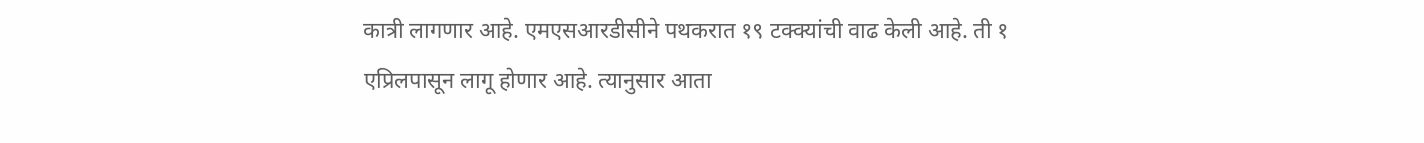कात्री लागणार आहे. एमएसआरडीसीने पथकरात १९ टक्क्यांची वाढ केली आहे. ती १ एप्रिलपासून लागू होणार आहे. त्यानुसार आता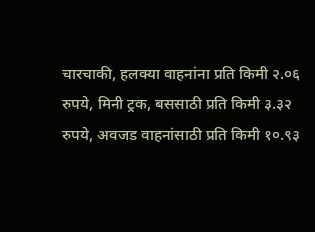चारचाकी, हलक्या वाहनांना प्रति किमी २.०६ रुपये, मिनी ट्रक, बससाठी प्रति किमी ३.३२ रुपये, अवजड वाहनांसाठी प्रति किमी १०.९३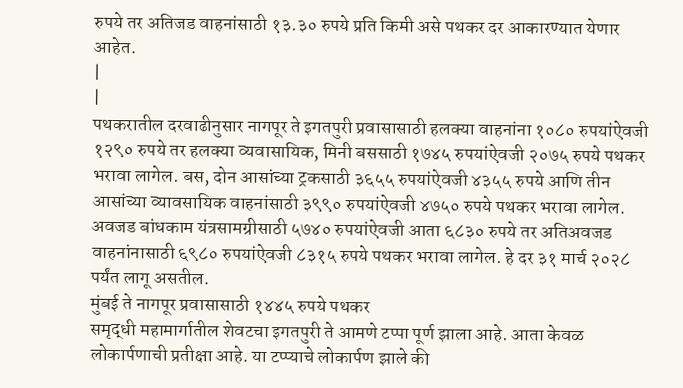रुपये तर अतिजड वाहनांसाठी १३.३० रुपये प्रति किमी असे पथकर दर आकारण्यात येणार आहेत.
|
|
पथकरातील दरवाढीनुसार नागपूर ते इगतपुरी प्रवासासाठी हलक्या वाहनांना १०८० रुपयांऐवजी १२९० रुपये तर हलक्या व्यवासायिक, मिनी बससाठी १७४५ रुपयांऐवजी २०७५ रुपये पथकर भरावा लागेल. बस, दोन आसांच्या ट्रकसाठी ३६५५ रुपयांऐवजी ४३५५ रुपये आणि तीन आसांच्या व्यावसायिक वाहनांसाठी ३९९० रुपयांऐवजी ४७५० रुपये पथकर भरावा लागेल. अवजड बांधकाम यंत्रसामग्रीसाठी ५७४० रुपयांऐवजी आता ६८३० रुपये तर अतिअवजड वाहनांनासाठी ६९८० रुपयांऐवजी ८३१५ रुपये पथकर भरावा लागेल. हे दर ३१ मार्च २०२८ पर्यंत लागू असतील.
मुंबई ते नागपूर प्रवासासाठी १४४५ रुपये पथकर
समृद्धी महामार्गातील शेवटचा इगतपुरी ते आमणे टप्पा पूर्ण झाला आहे. आता केवळ लोकार्पणाची प्रतीक्षा आहे. या टप्प्याचे लोकार्पण झाले की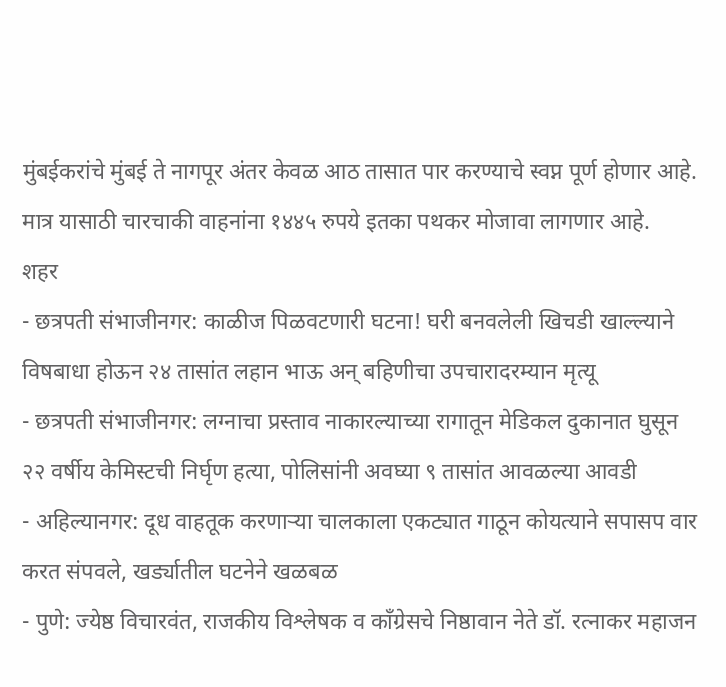मुंबईकरांचे मुंबई ते नागपूर अंतर केवळ आठ तासात पार करण्याचे स्वप्न पूर्ण होणार आहे. मात्र यासाठी चारचाकी वाहनांना १४४५ रुपये इतका पथकर मोजावा लागणार आहे.
शहर
- छत्रपती संभाजीनगर: काळीज पिळवटणारी घटना! घरी बनवलेली खिचडी खाल्ल्याने विषबाधा होऊन २४ तासांत लहान भाऊ अन् बहिणीचा उपचारादरम्यान मृत्यू
- छत्रपती संभाजीनगर: लग्नाचा प्रस्ताव नाकारल्याच्या रागातून मेडिकल दुकानात घुसून २२ वर्षीय केमिस्टची निर्घृण हत्या, पोलिसांनी अवघ्या ९ तासांत आवळल्या आवडी
- अहिल्यानगर: दूध वाहतूक करणाऱ्या चालकाला एकट्यात गाठून कोयत्याने सपासप वार करत संपवले, खर्ड्यातील घटनेने खळबळ
- पुणे: ज्येष्ठ विचारवंत, राजकीय विश्लेषक व काँग्रेसचे निष्ठावान नेते डॉ. रत्नाकर महाजन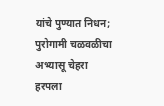यांचे पुण्यात निधन; पुरोगामी चळवळीचा अभ्यासू चेहरा हरपला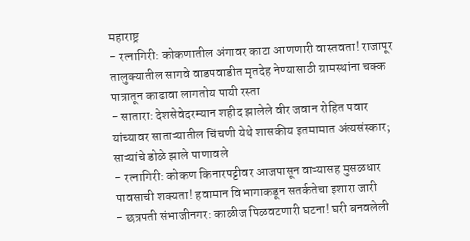महाराष्ट्र
- रत्नागिरी: कोकणातील अंगावर काटा आणणारी वास्तवता! राजापूर तालुक्यातील सागवे वाडपवाडीत मृतदेह नेण्यासाठी ग्रामस्थांना चक्क पात्रातून काढावा लागतोय पायी रस्ता
- सातारा: देशसेवेदरम्यान शहीद झालेले वीर जवान रोहित पवार यांच्यावर साताऱ्यातील चिंचणी येथे शासकीय इतमामात अंत्यसंस्कार; साऱ्यांचे डोळे झाले पाणावले
- रत्नागिरी: कोकण किनारपट्टीवर आजपासून वाऱ्यासह मुसळधार पावसाची शक्यता! हवामान विभागाकडून सतर्कतेचा इशारा जारी
- छत्रपती संभाजीनगर: काळीज पिळवटणारी घटना! घरी बनवलेली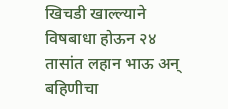खिचडी खाल्ल्याने विषबाधा होऊन २४ तासांत लहान भाऊ अन् बहिणीचा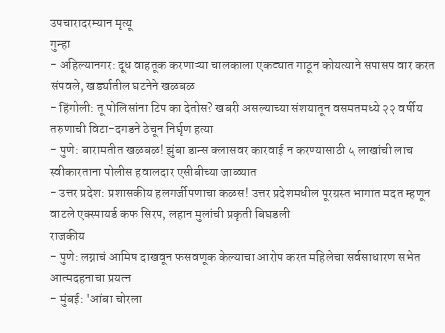उपचारादरम्यान मृत्यू
गुन्हा
- अहिल्यानगर: दूध वाहतूक करणाऱ्या चालकाला एकट्यात गाठून कोयत्याने सपासप वार करत संपवले, खर्ड्यातील घटनेने खळबळ
- हिंगोली: तू पोलिसांना टिप का देतोस? खबरी असल्याच्या संशयातून वसमतमध्ये २२ वर्षीय तरुणाची विटा-दगडने ठेचून निर्घृण हत्या
- पुणे: बारामतीत खळबळ! झुंबा डान्स क्लासवर कारवाई न करण्यासाठी ५ लाखांची लाच स्वीकारताना पोलीस हवालदार एसीबीच्या जाळ्यात
- उत्तर प्रदेश: प्रशासकीय हलगर्जीपणाचा कळस! उत्तर प्रदेशमधील पूरग्रस्त भागात मदत म्हणून वाटले एक्स्पायर्ड कफ सिरप, लहान मुलांची प्रकृती बिघडली
राजकीय
- पुणे: लग्नाचं आमिष दाखवून फसवणूक केल्याचा आरोप करत महिलेचा सर्वसाधारण सभेत आत्मदहनाचा प्रयत्न
- मुंबई: 'आंबा चोरला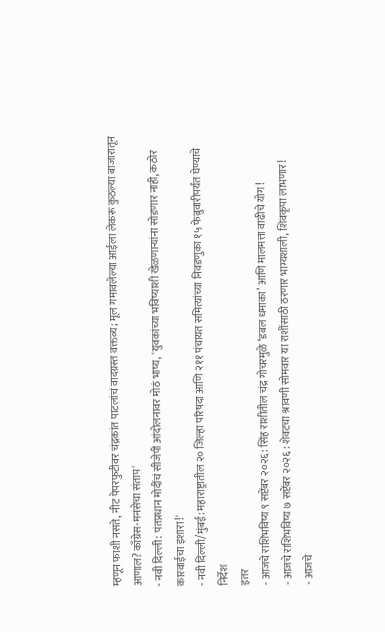म्हणून फाशी नसते, नीट पेपरफुटीवर चंद्रकांत पाटलांचं वादग्रस्त वक्तव्य; मूल गमावलेल्या आईला लेकरू कुठल्या बाजारातून आणाल? काँग्रेस-मनसेचा संताप'
- नवी दिल्ली: पंतप्रधान मोदींचं सीजेपी आंदोलनावर मोठं भाष्य, 'युवकांच्या भविष्याशी खेळणाऱ्यांना सोडणार नाही, कठोर कारवाईचा इशारा!'
- नवी दिल्ली/मुंबई: महाराष्ट्रातील २० जिल्हा परिषदा आणि २११ पंचायत समित्यांच्या निवडणुका १५ फेब्रुवारीपर्यंत घेण्याचे निर्देश
इतर
- आजचे राशिभविष्य ९ सप्टेंबर २०२६: सिंह राशीतील चंद्र गोचरमुळे ‘डबल धमाका’ आणि मालमत्ता वाढीचे योग!
- आजचे राशिभविष्य ७ सप्टेंबर २०२६ : शेवटचा श्रावणी सोमवार या राशींसाठी ठरणार भाग्यशाली, शिवकृपा लाभणार!
- आजचे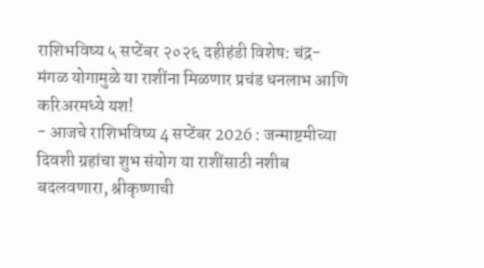राशिभविष्य ५ सप्टेंबर २०२६ दहीहंडी विशेष: चंद्र-मंगळ योगामुळे या राशींना मिळणार प्रचंड धनलाभ आणि करिअरमध्ये यश!
- आजचे राशिभविष्य 4 सप्टेंबर 2026 : जन्माष्टमीच्या दिवशी ग्रहांचा शुभ संयोग या राशींसाठी नशीब बदलवणारा, श्रीकृष्णाची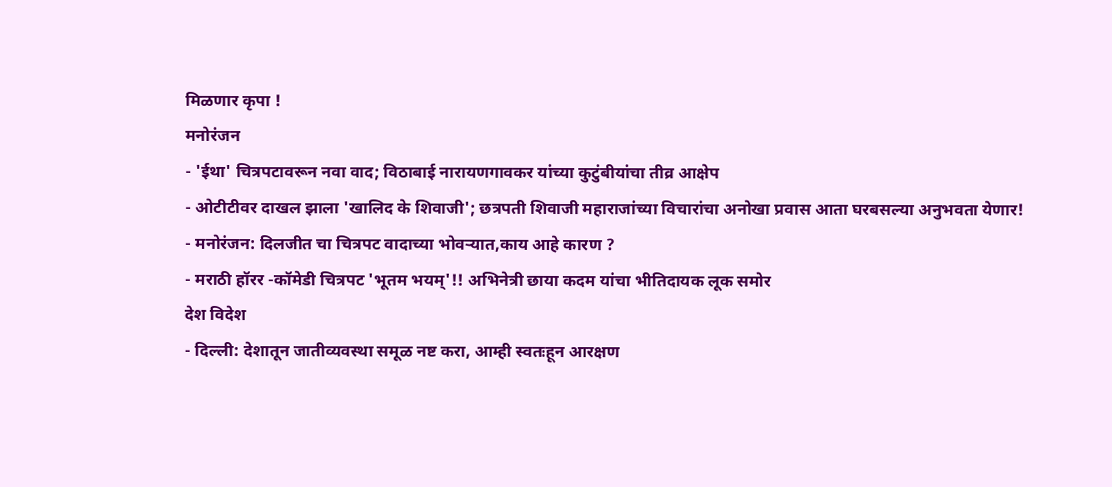मिळणार कृपा !
मनोरंजन
- 'ईथा' चित्रपटावरून नवा वाद; विठाबाई नारायणगावकर यांच्या कुटुंबीयांचा तीव्र आक्षेप
- ओटीटीवर दाखल झाला 'खालिद के शिवाजी'; छत्रपती शिवाजी महाराजांच्या विचारांचा अनोखा प्रवास आता घरबसल्या अनुभवता येणार!
- मनोरंजन: दिलजीत चा चित्रपट वादाच्या भोवऱ्यात,काय आहे कारण ?
- मराठी हॉरर -कॉमेडी चित्रपट 'भूतम भयम्'!! अभिनेत्री छाया कदम यांचा भीतिदायक लूक समोर
देश विदेश
- दिल्ली: देशातून जातीव्यवस्था समूळ नष्ट करा, आम्ही स्वतःहून आरक्षण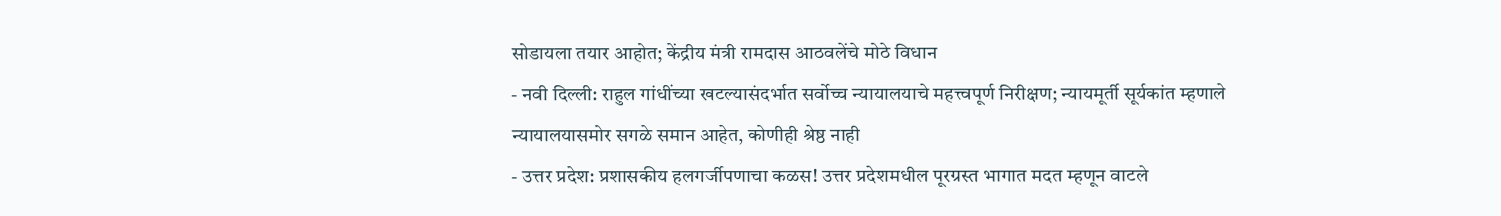सोडायला तयार आहोत; केंद्रीय मंत्री रामदास आठवलेंचे मोठे विधान
- नवी दिल्ली: राहुल गांधींच्या खटल्यासंदर्भात सर्वोच्च न्यायालयाचे महत्त्वपूर्ण निरीक्षण; न्यायमूर्ती सूर्यकांत म्हणाले न्यायालयासमोर सगळे समान आहेत, कोणीही श्रेष्ठ नाही
- उत्तर प्रदेश: प्रशासकीय हलगर्जीपणाचा कळस! उत्तर प्रदेशमधील पूरग्रस्त भागात मदत म्हणून वाटले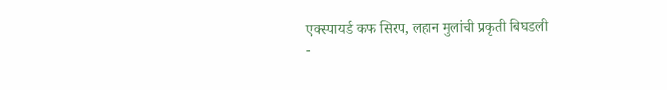एक्स्पायर्ड कफ सिरप, लहान मुलांची प्रकृती बिघडली
-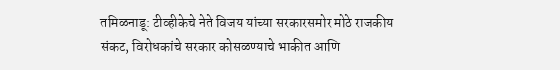तमिळनाडू: टीव्हीकेचे नेते विजय यांच्या सरकारसमोर मोठे राजकीय संकट, विरोधकांचे सरकार कोसळण्याचे भाकीत आणि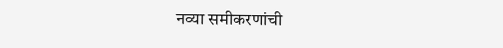नव्या समीकरणांची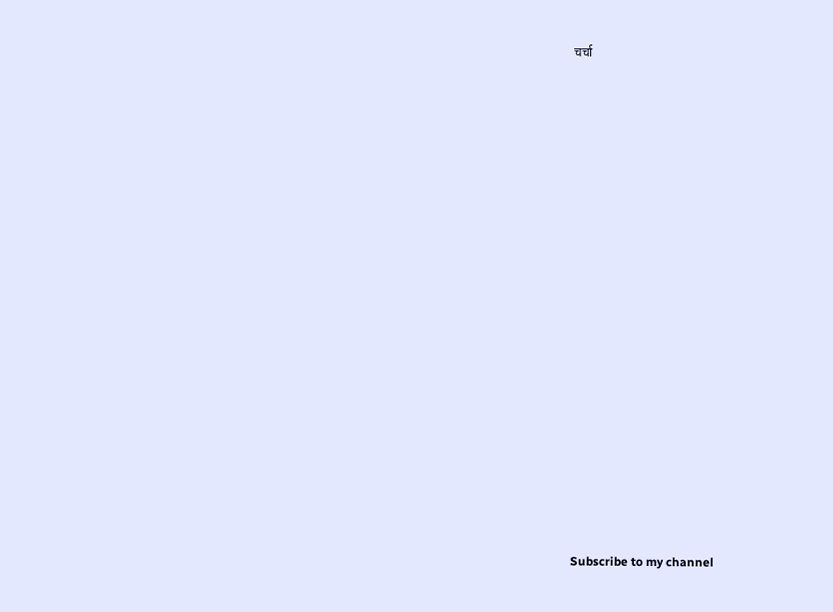चर्चा



























Subscribe to my channel